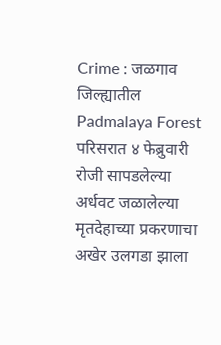Crime : जळगाव जिल्ह्यातील Padmalaya Forest परिसरात ४ फेब्रुवारी रोजी सापडलेल्या अर्धवट जळालेल्या मृतदेहाच्या प्रकरणाचा अखेर उलगडा झाला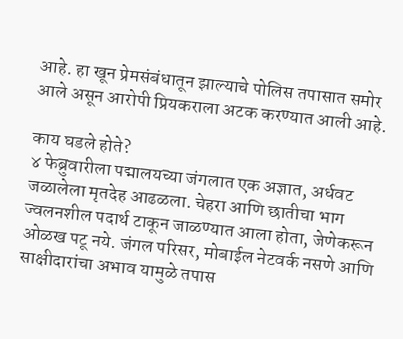आहे. हा खून प्रेमसंबंधातून झाल्याचे पोलिस तपासात समोर आले असून आरोपी प्रियकराला अटक करण्यात आली आहे.

काय घडले होते?
४ फेब्रुवारीला पद्मालयच्या जंगलात एक अज्ञात, अर्धवट जळालेला मृतदेह आढळला. चेहरा आणि छातीचा भाग ज्वलनशील पदार्थ टाकून जाळण्यात आला होता, जेणेकरून ओळख पटू नये. जंगल परिसर, मोबाईल नेटवर्क नसणे आणि साक्षीदारांचा अभाव यामुळे तपास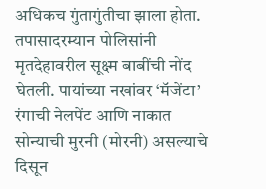अधिकच गुंतागुंतीचा झाला होता.
तपासादरम्यान पोलिसांनी मृतदेहावरील सूक्ष्म बाबींची नोंद घेतली. पायांच्या नखांवर ‘मॅजेंटा’ रंगाची नेलपेंट आणि नाकात सोन्याची मुरनी (मोरनी) असल्याचे दिसून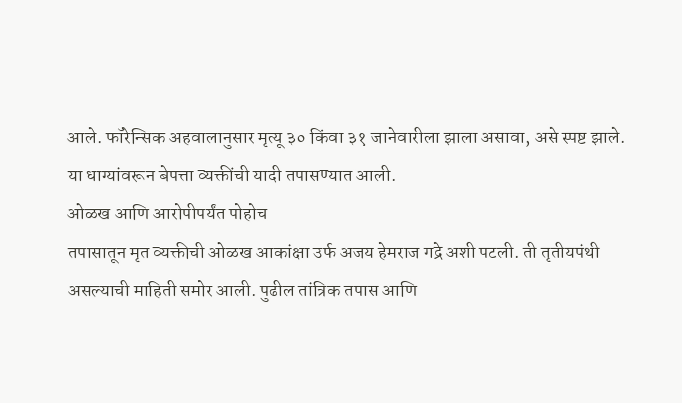आले. फॉरेन्सिक अहवालानुसार मृत्यू ३० किंवा ३१ जानेवारीला झाला असावा, असे स्पष्ट झाले. या धाग्यांवरून बेपत्ता व्यक्तींची यादी तपासण्यात आली.
ओळख आणि आरोपीपर्यंत पोहोच
तपासातून मृत व्यक्तीची ओळख आकांक्षा उर्फ अजय हेमराज गद्रे अशी पटली. ती तृतीयपंथी असल्याची माहिती समोर आली. पुढील तांत्रिक तपास आणि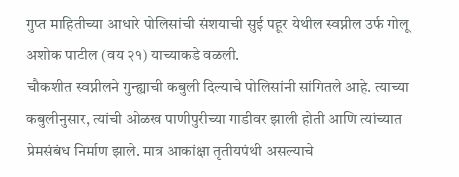गुप्त माहितीच्या आधारे पोलिसांची संशयाची सुई पहूर येथील स्वप्नील उर्फ गोलू अशोक पाटील (वय २१) याच्याकडे वळली.
चौकशीत स्वप्नीलने गुन्ह्याची कबुली दिल्याचे पोलिसांनी सांगितले आहे. त्याच्या कबुलीनुसार, त्यांची ओळख पाणीपुरीच्या गाडीवर झाली होती आणि त्यांच्यात प्रेमसंबंध निर्माण झाले. मात्र आकांक्षा तृतीयपंथी असल्याचे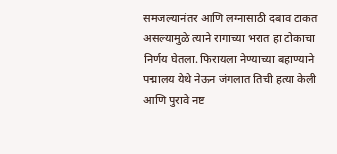समजल्यानंतर आणि लग्नासाठी दबाव टाकत असल्यामुळे त्याने रागाच्या भरात हा टोकाचा निर्णय घेतला. फिरायला नेण्याच्या बहाण्याने पद्मालय येथे नेऊन जंगलात तिची हत्या केली आणि पुरावे नष्ट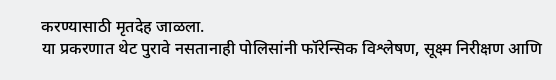करण्यासाठी मृतदेह जाळला.
या प्रकरणात थेट पुरावे नसतानाही पोलिसांनी फॉरेन्सिक विश्लेषण, सूक्ष्म निरीक्षण आणि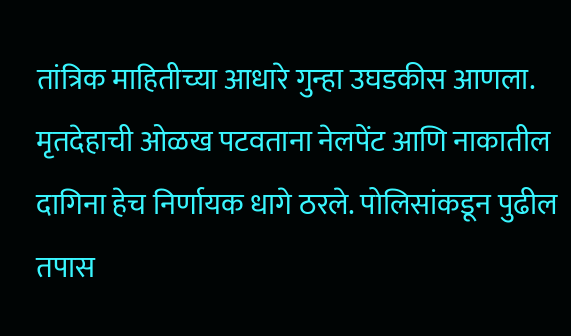तांत्रिक माहितीच्या आधारे गुन्हा उघडकीस आणला. मृतदेहाची ओळख पटवताना नेलपेंट आणि नाकातील दागिना हेच निर्णायक धागे ठरले. पोलिसांकडून पुढील तपास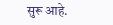सुरू आहे.